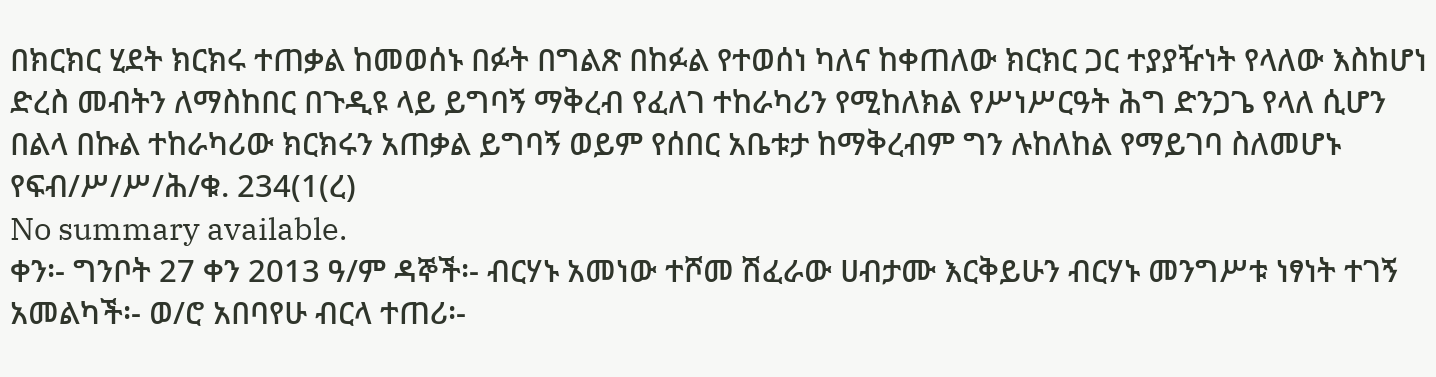በክርክር ሂደት ክርክሩ ተጠቃል ከመወሰኑ በፉት በግልጽ በከፉል የተወሰነ ካለና ከቀጠለው ክርክር ጋር ተያያዥነት የላለው እስከሆነ ድረስ መብትን ለማስከበር በጉዲዩ ላይ ይግባኝ ማቅረብ የፈለገ ተከራካሪን የሚከለክል የሥነሥርዓት ሕግ ድንጋጌ የላለ ሲሆን በልላ በኩል ተከራካሪው ክርክሩን አጠቃል ይግባኝ ወይም የሰበር አቤቱታ ከማቅረብም ግን ሉከለከል የማይገባ ስለመሆኑ የፍብ/ሥ/ሥ/ሕ/ቁ. 234(1(ረ)
No summary available.
ቀን፡- ግንቦት 27 ቀን 2013 ዓ/ም ዳኞች፡- ብርሃኑ አመነው ተሾመ ሽፈራው ሀብታሙ እርቅይሁን ብርሃኑ መንግሥቱ ነፃነት ተገኝ አመልካች፡- ወ/ሮ አበባየሁ ብርላ ተጠሪ፡-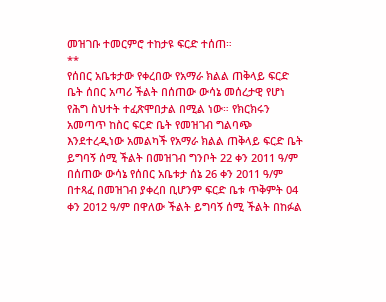መዝገቡ ተመርምሮ ተከታዩ ፍርድ ተሰጠ።
**
የሰበር አቤቱታው የቀረበው የአማራ ክልል ጠቅላይ ፍርድ ቤት ሰበር አጣሪ ችልት በሰጠው ውሳኔ መሰረታዊ የሆነ የሕግ ስህተት ተፈጽሞበታል በሚል ነው። የክርክሩን አመጣጥ ከስር ፍርድ ቤት የመዝገብ ግልባጭ እንደተረዲነው አመልካች የአማራ ክልል ጠቅላይ ፍርድ ቤት ይግባኝ ሰሚ ችልት በመዝገብ ግንቦት 22 ቀን 2011 ዓ/ም በሰጠው ውሳኔ የሰበር አቤቱታ ሰኔ 26 ቀን 2011 ዓ/ም በተጻፈ በመዝገብ ያቀረበ ቢሆንም ፍርድ ቤቱ ጥቅምት 04 ቀን 2012 ዓ/ም በዋለው ችልት ይግባኝ ሰሚ ችልት በከፉል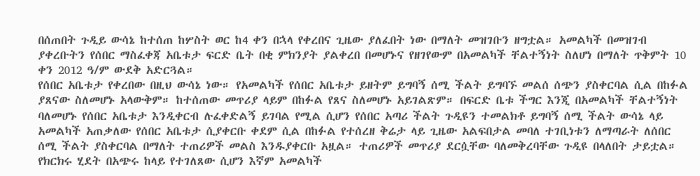በሰጠበት ጉዲይ ውሳኔ ከተሰጠ ከሦስት ወር ከ4 ቀን በኋላ የቀረበና ጊዜው ያለፈበት ነው በማለት መዝገቡን ዘግቷል። አመልካች በመዝገብ ያቀረቡትን የሰበር ማስፈቀጃ አቤቱታ ፍርድ ቤት በቂ ምክንያት ያልቀረበ በመሆኑና የዘገየውም በአመልካች ቸልተኝነት ስለሆነ በማለት ጥቅምት 10 ቀን 2012 ዓ/ም ውደቅ አድርጓል።
የሰበር አቤቱታ የቀረበው በዚህ ውሳኔ ነው። የአመልካች የሰበር አቤቱታ ይዘትም ይግባኝ ሰሚ ችልት ይግባኙ መልሰ ሰጭን ያስቀርባል ሲል በከፉል ያጸናው ስለመሆኑ አላውቅም። ከተሰጠው መጥሪያ ላይም በከፉል የጸና ስለመሆኑ አይገልጽም። በፍርድ ቤቱ ችግር እንጂ በአመልካች ቸልተኝነት ባለመሆኑ የሰበር አቤቱታ እንዲቀርብ ሉፈቀድልኝ ይገባል የሚል ሲሆን የሰበር አጣሪ ችልት ጉዲዩን ተመልክቶ ይግባኝ ሰሚ ችልት ውሳኔ ላይ አመልካች አጠቃለው የሰበር አቤቱታ ሲያቀርቡ ቀደም ሲል በከፉል የተሰረዘ ቅሬታ ላይ ጊዜው አልፍበታል መባለ ተገቢነቱን ለማጣራት ለሰበር ሰሚ ችልት ያስቀርባል በማለት ተጠሪዎች መልስ እንዱያቀርቡ አዟል። ተጠሪዎች መጥሪያ ደርሷቸው ባለመቅረባቸው ጉዲዩ በላለበት ታይቷል።
የክርክሩ ሂደት በአጭሩ ከላይ የተገለጸው ሲሆን እኛም አመልካች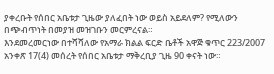ያቀረቡት የሰበር አቤቱታ ጊዜው ያለፈበት ነው ወይስ አይደለም? የሚለውን በጭብጥነት በመያዝ መዝገቡን መርምረናል።
እንደመረመርነው በተሻሻለው የአማራ ክልል ፍርድ ቤቶች አዋጅ ቁጥር 223/2007 አንቀጽ 17(4) መሰረት የሰበር አቤቱታ ማቅረቢያ ጊዜ 90 ቀናት ነው።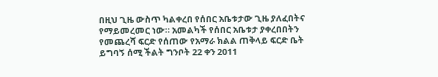በዚህ ጊዜ ውስጥ ካልቀረበ የሰበር አቤቱታው ጊዜ ያለፈበትና የማይመረመር ነው። አመልካች የሰበር አቤቱታ ያቀረበበትን የመጨረሻ ፍርድ የሰጠው የአማራ ክልል ጠቅላይ ፍርድ ቤት ይግባኝ ሰሚ ችልት ግንቦት 22 ቀን 2011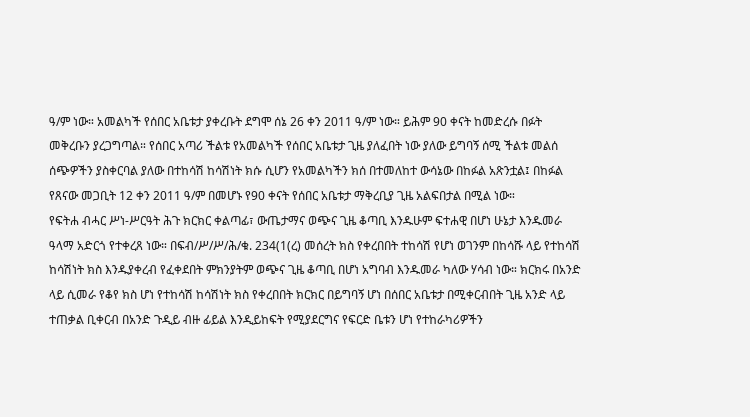ዓ/ም ነው። አመልካች የሰበር አቤቱታ ያቀረቡት ደግሞ ሰኔ 26 ቀን 2011 ዓ/ም ነው። ይሕም 90 ቀናት ከመድረሱ በፉት መቅረቡን ያረጋግጣል። የሰበር አጣሪ ችልቱ የአመልካች የሰበር አቤቱታ ጊዜ ያለፈበት ነው ያለው ይግባኝ ሰሚ ችልቱ መልሰ ሰጭዎችን ያስቀርባል ያለው በተከሳሽ ከሳሽነት ክሱ ሲሆን የአመልካችን ክሰ በተመለከተ ውሳኔው በከፉል አጽንቷል፤ በከፉል የጸናው መጋቢት 12 ቀን 2011 ዓ/ም በመሆኑ የ90 ቀናት የሰበር አቤቱታ ማቅረቢያ ጊዜ አልፍበታል በሚል ነው።
የፍትሐ ብሓር ሥነ-ሥርዓት ሕጉ ክርክር ቀልጣፊ፣ ውጤታማና ወጭና ጊዜ ቆጣቢ እንዱሁም ፍተሐዊ በሆነ ሁኔታ እንዱመራ ዓላማ አድርጎ የተቀረጸ ነው። በፍብ/ሥ/ሥ/ሕ/ቁ. 234(1(ረ) መሰረት ክስ የቀረበበት ተከሳሽ የሆነ ወገንም በከሳሹ ላይ የተከሳሽ ከሳሽነት ክስ እንዱያቀረብ የፈቀደበት ምክንያትም ወጭና ጊዜ ቆጣቢ በሆነ አግባብ እንዱመራ ካለው ሃሳብ ነው። ክርክሩ በአንድ ላይ ሲመራ የቆየ ክስ ሆነ የተከሳሽ ከሳሽነት ክስ የቀረበበት ክርክር በይግባኝ ሆነ በሰበር አቤቱታ በሚቀርብበት ጊዜ አንድ ላይ ተጠቃል ቢቀርብ በአንድ ጉዲይ ብዙ ፊይል እንዲይከፍት የሚያደርግና የፍርድ ቤቱን ሆነ የተከራካሪዎችን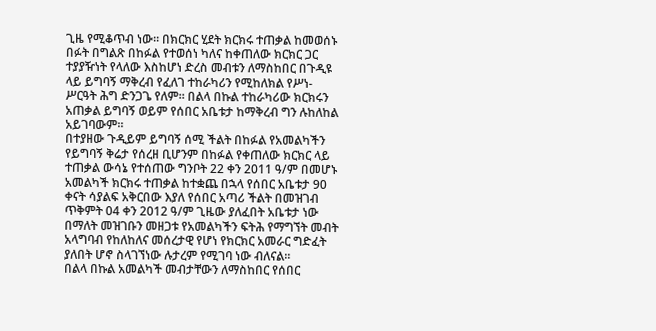ጊዜ የሚቆጥብ ነው። በክርክር ሂደት ክርክሩ ተጠቃል ከመወሰኑ በፉት በግልጽ በከፉል የተወሰነ ካለና ከቀጠለው ክርክር ጋር ተያያዥነት የላለው እስከሆነ ድረስ መብቱን ለማስከበር በጉዲዩ ላይ ይግባኝ ማቅረብ የፈለገ ተከራካሪን የሚከለክል የሥነ-ሥርዓት ሕግ ድንጋጌ የለም። በልላ በኩል ተከራካሪው ክርክሩን አጠቃል ይግባኝ ወይም የሰበር አቤቱታ ከማቅረብ ግን ሉከለከል አይገባውም።
በተያዘው ጉዲይም ይግባኝ ሰሚ ችልት በከፉል የአመልካችን የይግባኝ ቅሬታ የሰረዘ ቢሆንም በከፉል የቀጠለው ክርክር ላይ ተጠቃል ውሳኔ የተሰጠው ግንቦት 22 ቀን 2011 ዓ/ም በመሆኑ አመልካች ክርክሩ ተጠቃል ከተቋጨ በኋላ የሰበር አቤቱታ 90 ቀናት ሳያልፍ አቅርበው እያለ የሰበር አጣሪ ችልት በመዝገብ ጥቅምት 04 ቀን 2012 ዓ/ም ጊዜው ያለፈበት አቤቱታ ነው በማለት መዝገቡን መዘጋቱ የአመልካችን ፍትሕ የማግኘት መብት አላግባብ የከለከለና መሰረታዊ የሆነ የክርክር አመራር ግድፈት ያለበት ሆኖ ስላገኘነው ሉታረም የሚገባ ነው ብለናል።
በልላ በኩል አመልካች መብታቸውን ለማስከበር የሰበር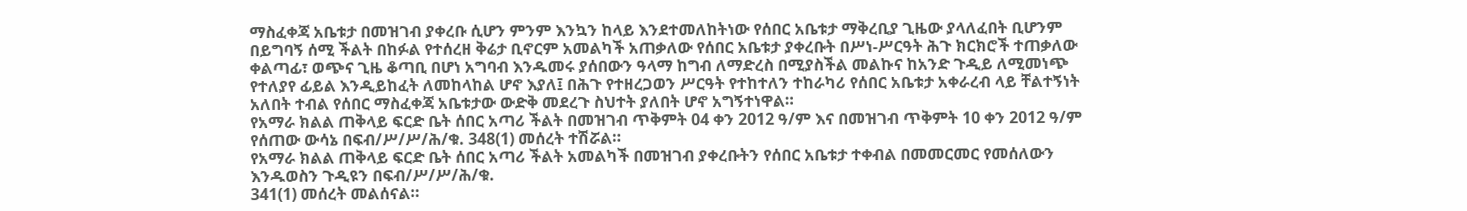ማስፈቀጃ አቤቱታ በመዝገብ ያቀረቡ ሲሆን ምንም እንኳን ከላይ እንደተመለከትነው የሰበር አቤቱታ ማቅረቢያ ጊዜው ያላለፈበት ቢሆንም በይግባኝ ሰሚ ችልት በከፉል የተሰረዘ ቅሬታ ቢኖርም አመልካች አጠቃለው የሰበር አቤቱታ ያቀረቡት በሥነ-ሥርዓት ሕጉ ክርክሮች ተጠቃለው ቀልጣፊ፣ ወጭና ጊዜ ቆጣቢ በሆነ አግባብ እንዱመሩ ያሰበውን ዓላማ ከግብ ለማድረስ በሚያስችል መልኩና ከአንድ ጉዲይ ለሚመነጭ የተለያየ ፊይል እንዲይከፈት ለመከላከል ሆኖ እያለ፤ በሕጉ የተዘረጋወን ሥርዓት የተከተለን ተከራካሪ የሰበር አቤቱታ አቀራረብ ላይ ቸልተኝነት አለበት ተብል የሰበር ማስፈቀጃ አቤቱታው ውድቅ መደረጉ ስህተት ያለበት ሆኖ አግኝተነዋል።
የአማራ ክልል ጠቅላይ ፍርድ ቤት ሰበር አጣሪ ችልት በመዝገብ ጥቅምት 04 ቀን 2012 ዓ/ም እና በመዝገብ ጥቅምት 10 ቀን 2012 ዓ/ም የሰጠው ውሳኔ በፍብ/ሥ/ሥ/ሕ/ቁ. 348(1) መሰረት ተሽሯል።
የአማራ ክልል ጠቅላይ ፍርድ ቤት ሰበር አጣሪ ችልት አመልካች በመዝገብ ያቀረቡትን የሰበር አቤቱታ ተቀብል በመመርመር የመሰለውን እንዱወስን ጉዲዩን በፍብ/ሥ/ሥ/ሕ/ቁ.
341(1) መሰረት መልሰናል።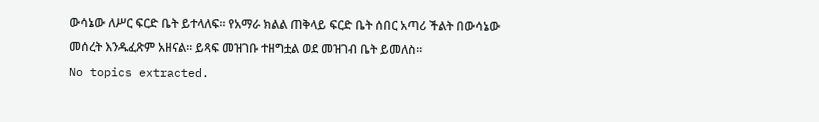ውሳኔው ለሥር ፍርድ ቤት ይተላለፍ። የአማራ ክልል ጠቅላይ ፍርድ ቤት ሰበር አጣሪ ችልት በውሳኔው መሰረት እንዱፈጽም አዘናል። ይጻፍ መዝገቡ ተዘግቷል ወደ መዝገብ ቤት ይመለስ።
No topics extracted.